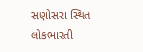સણોસરા સ્થિત લોકભારતી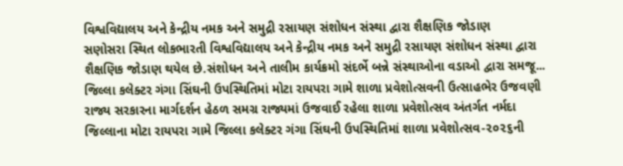વિશ્વવિદ્યાલય અને કેન્દ્રીય નમક અને સમુદ્રી રસાયણ સંશોધન સંસ્થા દ્વારા શૈક્ષણિક જોડાણ
સણોસરા સ્થિત લોકભારતી વિશ્વવિદ્યાલય અને કેન્દ્રીય નમક અને સમુદ્રી રસાયણ સંશોધન સંસ્થા દ્વારા શૈક્ષણિક જોડાણ થયેલ છે.સંશોધન અને તાલીમ કાર્યક્રમો સંદર્ભે બન્ને સંસ્થાઓના વડાઓ દ્વારા સમજૂ...
જિલ્લા કલેક્ટર ગંગા સિંઘની ઉપસ્થિતિમાં મોટા રાયપરા ગામે શાળા પ્રવેશોત્સવની ઉત્સાહભેર ઉજવણી
રાજ્ય સરકારના માર્ગદર્શન હેઠળ સમગ્ર રાજ્યમાં ઉજવાઈ રહેલા શાળા પ્રવેશોત્સવ અંતર્ગત નર્મદા જિલ્લાના મોટા રાયપરા ગામે જિલ્લા કલેક્ટર ગંગા સિંઘની ઉપસ્થિતિમાં શાળા પ્રવેશોત્સવ-૨૦૨૬ની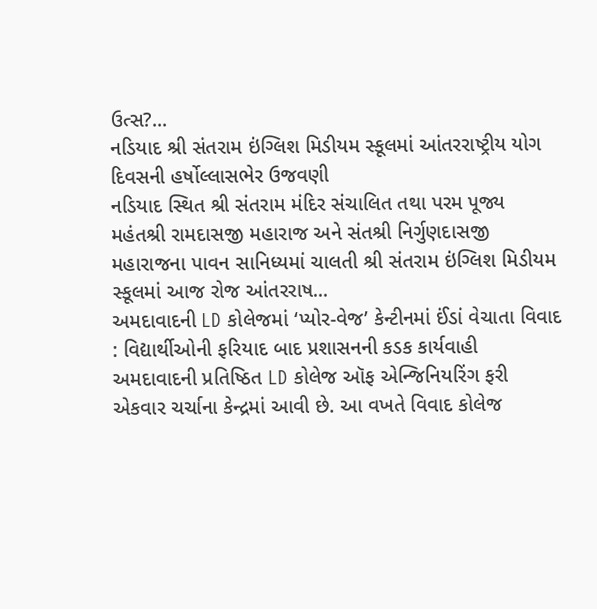ઉત્સ?...
નડિયાદ શ્રી સંતરામ ઇંગ્લિશ મિડીયમ સ્કૂલમાં આંતરરાષ્ટ્રીય યોગ દિવસની હર્ષોલ્લાસભેર ઉજવણી
નડિયાદ સ્થિત શ્રી સંતરામ મંદિર સંચાલિત તથા પરમ પૂજ્ય મહંતશ્રી રામદાસજી મહારાજ અને સંતશ્રી નિર્ગુણદાસજી મહારાજના પાવન સાનિધ્યમાં ચાલતી શ્રી સંતરામ ઇંગ્લિશ મિડીયમ સ્કૂલમાં આજ રોજ આંતરરાષ...
અમદાવાદની LD કોલેજમાં ‘પ્યોર-વેજ’ કેન્ટીનમાં ઈંડાં વેચાતા વિવાદ : વિદ્યાર્થીઓની ફરિયાદ બાદ પ્રશાસનની કડક કાર્યવાહી
અમદાવાદની પ્રતિષ્ઠિત LD કોલેજ ઑફ એન્જિનિયરિંગ ફરી એકવાર ચર્ચાના કેન્દ્રમાં આવી છે. આ વખતે વિવાદ કોલેજ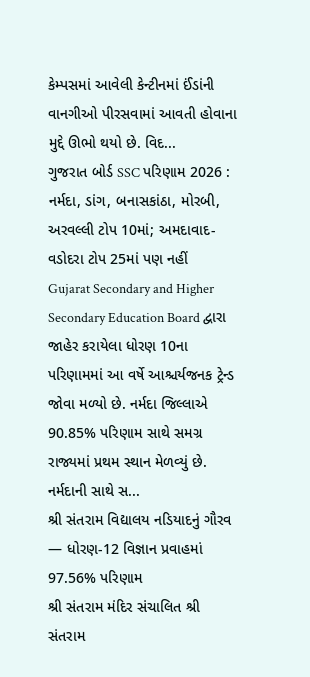કેમ્પસમાં આવેલી કેન્ટીનમાં ઈંડાંની વાનગીઓ પીરસવામાં આવતી હોવાના મુદ્દે ઊભો થયો છે. વિદ...
ગુજરાત બોર્ડ SSC પરિણામ 2026 : નર્મદા, ડાંગ, બનાસકાંઠા, મોરબી, અરવલ્લી ટોપ 10માં; અમદાવાદ-વડોદરા ટોપ 25માં પણ નહીં
Gujarat Secondary and Higher Secondary Education Board દ્વારા જાહેર કરાયેલા ધોરણ 10ના પરિણામમાં આ વર્ષે આશ્ચર્યજનક ટ્રેન્ડ જોવા મળ્યો છે. નર્મદા જિલ્લાએ 90.85% પરિણામ સાથે સમગ્ર રાજ્યમાં પ્રથમ સ્થાન મેળવ્યું છે. નર્મદાની સાથે સ...
શ્રી સંતરામ વિદ્યાલય નડિયાદનું ગૌરવ — ધોરણ-12 વિજ્ઞાન પ્રવાહમાં 97.56% પરિણામ
શ્રી સંતરામ મંદિર સંચાલિત શ્રી સંતરામ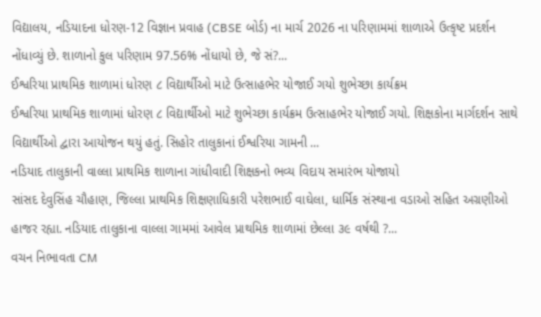વિદ્યાલય, નડિયાદના ધોરણ-12 વિજ્ઞાન પ્રવાહ (CBSE બોર્ડ) ના માર્ચ 2026 ના પરિણામમાં શાળાએ ઉત્કૃષ્ટ પ્રદર્શન નોંધાવ્યું છે. શાળાનો કુલ પરિણામ 97.56% નોંધાયો છે, જે સં?...
ઈશ્વરિયા પ્રાથમિક શાળામાં ધોરણ ૮ વિદ્યાર્થીઓ માટે ઉત્સાહભેર યોજાઈ ગયો શુભેચ્છા કાર્યક્રમ
ઈશ્વરિયા પ્રાથમિક શાળામાં ધોરણ ૮ વિદ્યાર્થીઓ માટે શુભેચ્છા કાર્યક્રમ ઉત્સાહભેર યોજાઈ ગયો. શિક્ષકોના માર્ગદર્શન સાથે વિદ્યાર્થીઓ દ્વારા આયોજન થયું હતું. સિહોર તાલુકાનાં ઈશ્વરિયા ગામની ...
નડિયાદ તાલુકાની વાલ્લા પ્રાથમિક શાળાના ગાંધીવાદી શિક્ષકનો ભવ્ય વિદાય સમારંભ યોજાયો
સાંસદ દેવુસિંહ ચૌહાણ, જિલ્લા પ્રાથમિક શિક્ષણાધિકારી પરેશભાઈ વાઘેલા, ધાર્મિક સંસ્થાના વડાઓ સહિત અગ્રણીઓ હાજર રહ્યા. નડિયાદ તાલુકાના વાલ્લા ગામમાં આવેલ પ્રાથમિક શાળામાં છેલ્લા ૩૯ વર્ષથી ?...
વચન નિભાવતા CM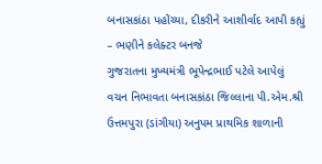બનાસકાંઠા પહોંચ્યા, દીકરીને આશીર્વાદ આપી કહ્યું – ભણીને કલેક્ટર બનજે
ગુજરાતના મુખ્યમંત્રી ભૂપેન્દ્રભાઈ પટેલે આપેલું વચન નિભાવતા બનાસકાંઠા જિલ્લાના પી.એમ.શ્રી ઉત્તમપુરા (ડાંગીયા) અનુપમ પ્રાથમિક શાળાની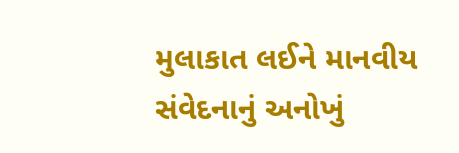મુલાકાત લઈને માનવીય સંવેદનાનું અનોખું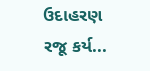ઉદાહરણ રજૂ કર્ય...